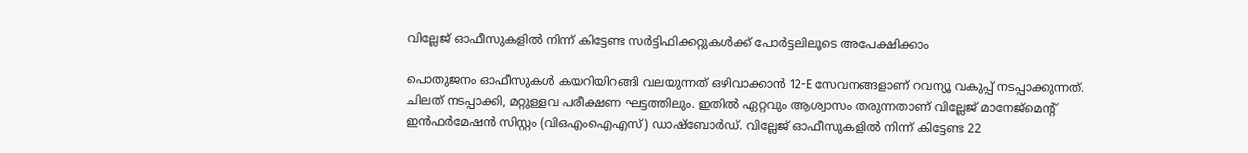വില്ലേജ് ഓഫീസുകളില്‍ നിന്ന് കിട്ടേണ്ട സർട്ടിഫിക്കറ്റുകള്‍ക്ക് പോർട്ടലിലൂടെ അപേക്ഷിക്കാം

പൊതുജനം ഓഫീസുകള്‍ കയറിയിറങ്ങി വലയുന്നത് ഒഴിവാക്കാൻ 12-E സേവനങ്ങളാണ് റവന്യൂ വകുപ്പ് നടപ്പാക്കുന്നത്. ചിലത് നടപ്പാക്കി, മറ്റുള്ളവ പരീക്ഷണ ഘട്ടത്തിലും. ഇതില്‍ ഏറ്റവും ആശ്വാസം തരുന്നതാണ് വില്ലേജ് മാനേജ്മെന്റ് ഇൻഫർമേഷൻ സിസ്റ്റം (വിഒഎംഐഎസ്) ഡാഷ്ബോർഡ്. വില്ലേജ് ഓഫീസുകളില്‍ നിന്ന് കിട്ടേണ്ട 22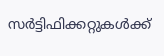സർട്ടിഫിക്കറ്റുകള്‍ക്ക്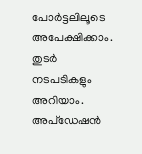പോർട്ടലിലൂടെ അപേക്ഷിക്കാം. തുടർ നടപടികളും അറിയാം. അപ്ഡേഷൻ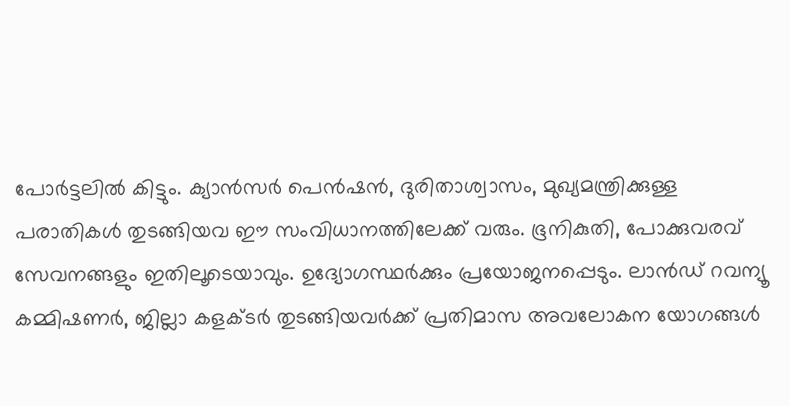പോർട്ടലില്‍ കിട്ടും. ക്യാൻസർ പെൻഷൻ, ദുരിതാശ്വാസം, മുഖ്യമന്ത്രിക്കുള്ള പരാതികള്‍ തുടങ്ങിയവ ഈ സംവിധാനത്തിലേക്ക് വരും. ഭൂനികുതി, പോക്കുവരവ് സേവനങ്ങളും ഇതിലൂടെയാവും. ഉദ്യോഗസ്ഥർക്കും പ്രയോജനപ്പെടും. ലാൻഡ് റവന്യൂ കമ്മിഷണർ, ജില്ലാ കളക്ടർ തുടങ്ങിയവർക്ക് പ്രതിമാസ അവലോകന യോഗങ്ങള്‍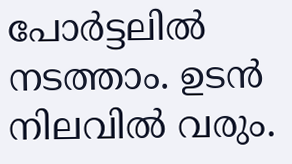പോർട്ടലില്‍ നടത്താം. ഉടൻ നിലവില്‍ വരും.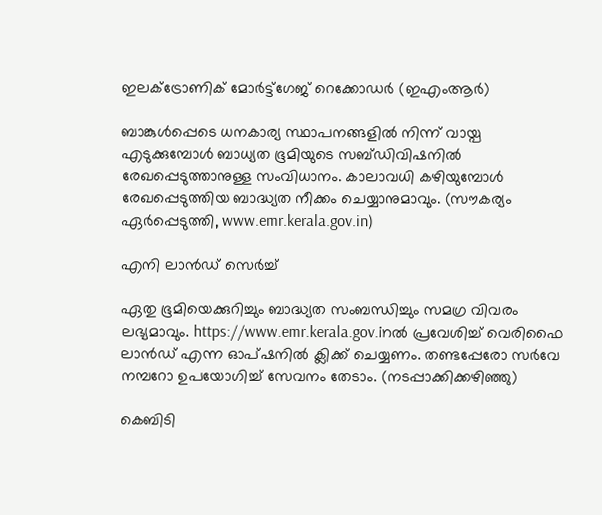ഇലക്‌ട്രോണിക് മോർട്ട്ഗേജ് റെക്കോഡർ (ഇഎംആർ)

ബാങ്കുള്‍പ്പെടെ ധനകാര്യ സ്ഥാപനങ്ങളില്‍ നിന്ന് വായ്പ എടുക്കുമ്പോള്‍ ബാധ്യത ഭൂമിയുടെ സബ്ഡിവിഷനില്‍ രേഖപ്പെടുത്താനുള്ള സംവിധാനം. കാലാവധി കഴിയുമ്പോള്‍ രേഖപ്പെടുത്തിയ ബാദ്ധ്യത നീക്കം ചെയ്യാനുമാവും. (സൗകര്യം ഏർപ്പെടുത്തി, www.emr.kerala.gov.in)

എനി ലാൻഡ് സെർച്ച്‌

ഏതു ഭൂമിയെക്കുറിച്ചും ബാദ്ധ്യത സംബന്ധിച്ചും സമഗ്ര വിവരം ലഭ്യമാവും. https://www.emr.kerala.gov.inല്‍ പ്രവേശിച്ച്‌ വെരിഫൈ ലാൻഡ് എന്ന ഓപ്ഷനില്‍ ക്ലിക്ക് ചെയ്യണം. തണ്ടപ്പേരോ സർവേ നമ്പറോ ഉപയോഗിച്ച്‌ സേവനം തേടാം. (നടപ്പാക്കിക്കഴിഞ്ഞു)

കെബിടി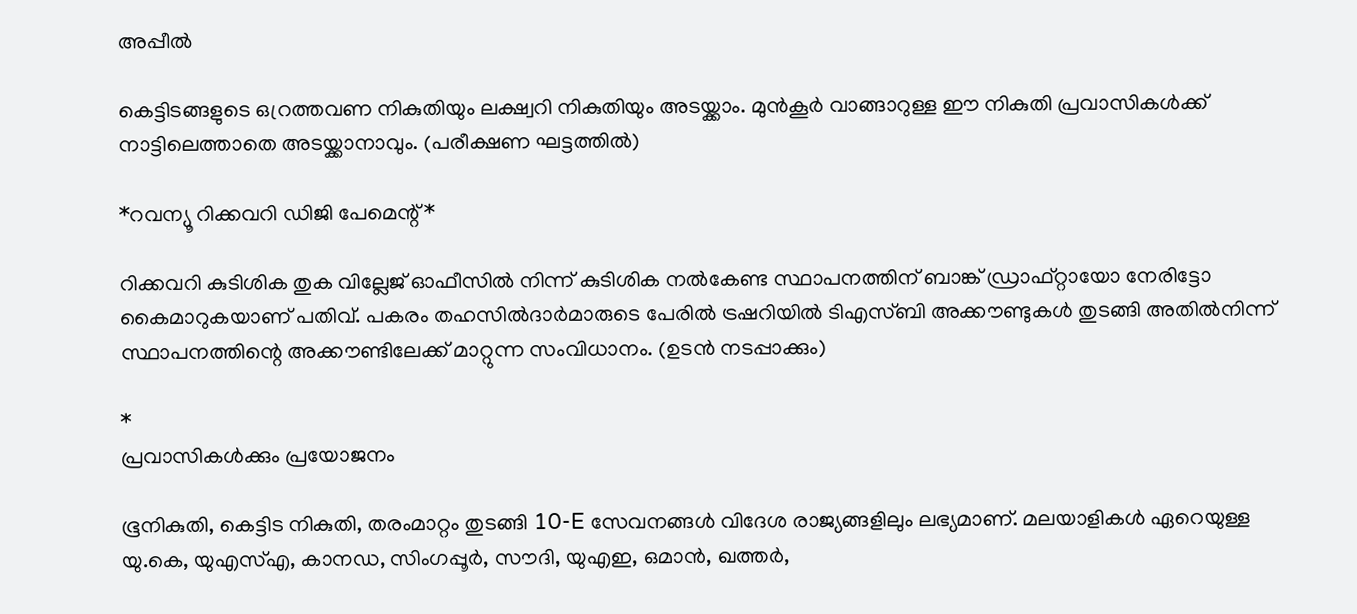അപ്പീല്‍

കെട്ടിടങ്ങളുടെ ഒറ്രത്തവണ നികുതിയും ലക്ഷ്വറി നികുതിയും അടയ്ക്കാം. മുൻകൂർ വാങ്ങാറുള്ള ഈ നികുതി പ്രവാസികള്‍ക്ക് നാട്ടിലെത്താതെ അടയ്ക്കാനാവും. (പരീക്ഷണ ഘട്ടത്തില്‍)

*റവന്യൂ റിക്കവറി ഡിജി പേമെന്റ്*

റിക്കവറി കുടിശിക തുക വില്ലേജ് ഓഫീസില്‍ നിന്ന് കുടിശിക നല്‍കേണ്ട സ്ഥാപനത്തിന് ബാങ്ക് ഡ്രാഫ്റ്റായോ നേരിട്ടോ കൈമാറുകയാണ് പതിവ്. പകരം തഹസില്‍ദാർമാരുടെ പേരില്‍ ട്രഷറിയില്‍ ടിഎസ്ബി അക്കൗണ്ടുകള്‍ തുടങ്ങി അതില്‍നിന്ന് സ്ഥാപനത്തിന്റെ അക്കൗണ്ടിലേക്ക് മാറ്റുന്ന സംവിധാനം. (ഉടൻ നടപ്പാക്കും)

*
പ്രവാസികള്‍ക്കും പ്രയോജനം

ഭൂനികുതി, കെട്ടിട നികുതി, തരംമാറ്റം തുടങ്ങി 10-E സേവനങ്ങള്‍ വിദേശ രാജ്യങ്ങളിലും ലഭ്യമാണ്. മലയാളികള്‍ ഏറെയുള്ള യു.കെ, യുഎസ്എ, കാനഡ, സിംഗപ്പൂർ, സൗദി, യുഎഇ, ഒമാൻ, ഖത്തർ,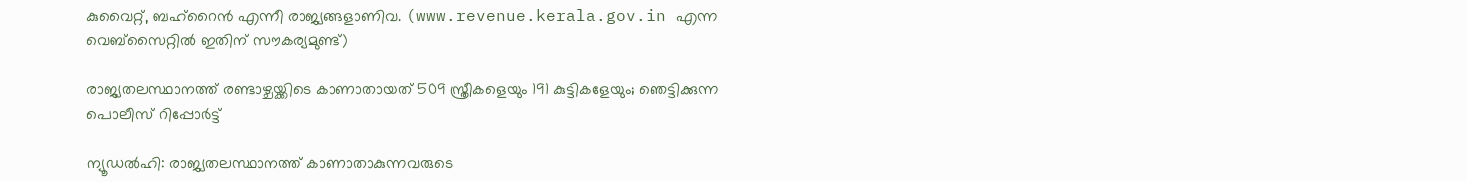കുവൈറ്റ്, ബഹ്റൈൻ എന്നീ രാജ്യങ്ങളാണിവ. (www.revenue.kerala.gov.in എന്ന വെബ്സൈറ്റിൽ ഇതിന് സൗകര്യമുണ്ട്)

രാജ്യതലസ്ഥാനത്ത് രണ്ടാഴ്ചയ്ക്കിടെ കാണാതായത് 509 സ്ത്രീകളെയും 191 കുട്ടികളേയും; ഞെട്ടിക്കുന്ന പൊലീസ് റിപ്പോർട്ട്

ന്യൂഡൽഹി: രാജ്യതലസ്ഥാനത്ത് കാണാതാകുന്നവരുടെ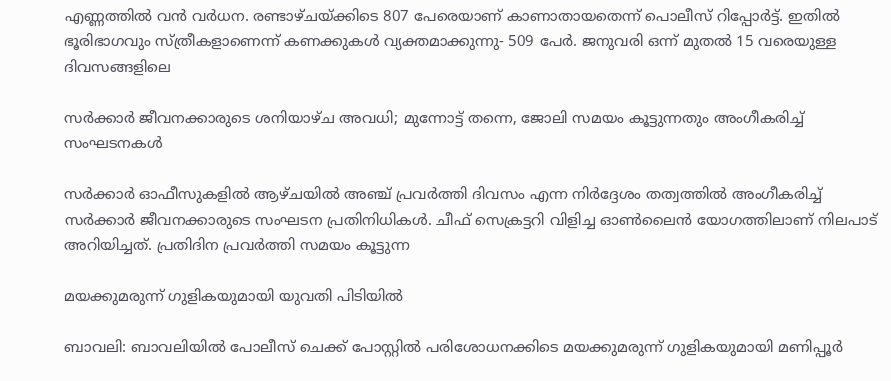എണ്ണത്തിൽ വൻ വർധന. രണ്ടാഴ്ചയ്ക്കിടെ 807 പേരെയാണ് കാണാതായതെന്ന് പൊലീസ് റിപ്പോർട്ട്. ഇതിൽ ഭൂരിഭാഗവും സ്ത്രീകളാണെന്ന് കണക്കുകൾ വ്യക്തമാക്കുന്നു- 509 പേർ. ജനുവരി ഒന്ന് മുതൽ 15 വരെയുള്ള ദിവസങ്ങളിലെ

സർക്കാർ ജീവനക്കാരുടെ ശനിയാഴ്ച അവധി; മുന്നോട്ട് തന്നെ, ജോലി സമയം കൂട്ടുന്നതും അംഗീകരിച്ച് സംഘടനകള്‍

സർക്കാർ ഓഫീസുകളില്‍ ആഴ്ചയിൽ അഞ്ച് പ്രവർത്തി ദിവസം എന്ന നിർദ്ദേശം തത്വത്തിൽ അംഗീകരിച്ച് സർക്കാർ ജീവനക്കാരുടെ സംഘടന പ്രതിനിധികൾ. ചീഫ് സെക്രട്ടറി വിളിച്ച ഓൺലൈൻ യോഗത്തിലാണ് നിലപാട് അറിയിച്ചത്. പ്രതിദിന പ്രവർത്തി സമയം കൂട്ടുന്ന

മയക്കുമരുന്ന് ഗുളികയുമായി യുവതി പിടിയിൽ

ബാവലി: ബാവലിയിൽ പോലീസ് ചെക്ക് പോസ്റ്റിൽ പരിശോധനക്കിടെ മയക്കുമരുന്ന് ഗുളികയുമായി മണിപ്പൂർ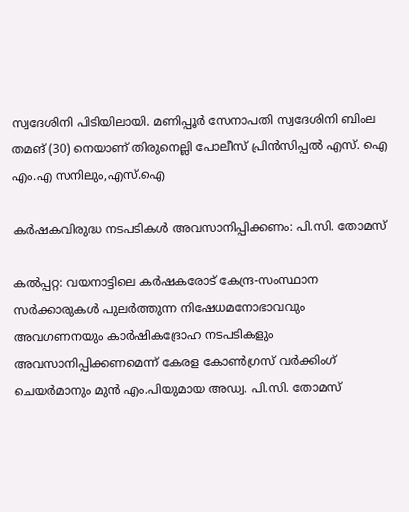സ്വദേശിനി പിടിയിലായി. മണിപ്പൂർ സേനാപതി സ്വദേശിനി ബിംല തമങ് (30) നെയാണ് തിരുനെല്ലി പോലീസ് പ്രിൻസിപ്പൽ എസ്. ഐ എം.എ സനിലും,എസ്.ഐ

കർഷകവിരുദ്ധ നടപടികൾ അവസാനിപ്പിക്കണം: പി.സി. തോമസ്

കൽപ്പറ്റ: വയനാട്ടിലെ കർഷകരോട് കേന്ദ്ര-സംസ്ഥാന സർക്കാരുകൾ പുലർത്തുന്ന നിഷേധമനോഭാവവും അവഗണനയും കാർഷികദ്രോഹ നടപടികളും അവസാനിപ്പിക്കണമെന്ന് കേരള കോൺഗ്രസ് വർക്കിംഗ് ചെയർമാനും മുൻ എം.പിയുമായ അഡ്വ. പി.സി. തോമസ്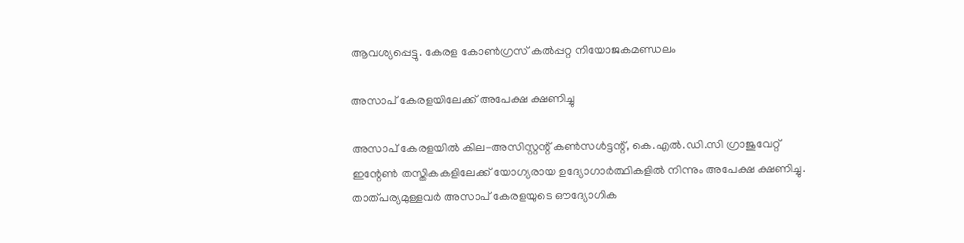ആവശ്യപ്പെട്ടു. കേരള കോൺഗ്രസ് കൽപ്പറ്റ നിയോജകമണ്ഡലം

അസാപ് കേരളയിലേക്ക് അപേക്ഷ ക്ഷണിച്ചു

അസാപ് കേരളയില്‍ കില-അസിസ്റ്റന്റ് കണ്‍സള്‍ട്ടന്റ്, കെ.എല്‍.ഡി.സി ഗ്രാജുവേറ്റ് ഇന്റേണ്‍ തസ്തികകളിലേക്ക് യോഗ്യരായ ഉദ്യോഗാര്‍ത്ഥികളില്‍ നിന്നും അപേക്ഷ ക്ഷണിച്ചു. താത്പര്യമുള്ളവര്‍ അസാപ് കേരളയുടെ ഔദ്യോഗിക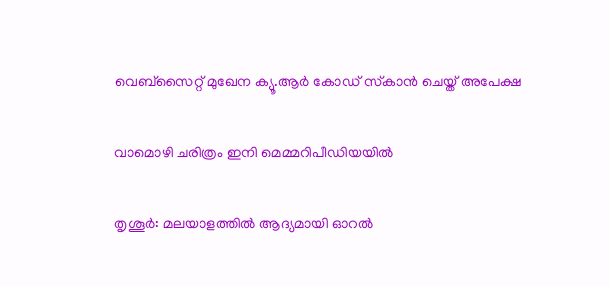വെബ്‌സൈറ്റ് മുഖേന ക്യൂ.ആര്‍ കോഡ് സ്‌കാന്‍ ചെയ്ത് അപേക്ഷ

വാമൊഴി ചരിത്രം ഇനി മെമ്മറിപീഡിയയിൽ

തൃശൂർ: മലയാളത്തിൽ ആദ്യമായി ഓറൽ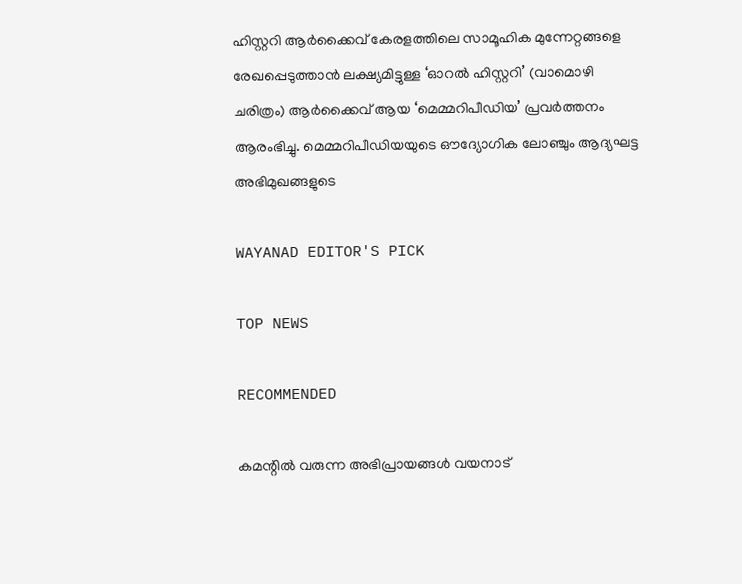ഹിസ്റ്ററി ആർക്കൈവ് കേരളത്തിലെ സാമൂഹിക മുന്നേറ്റങ്ങളെ രേഖപ്പെടുത്താൻ ലക്ഷ്യമിട്ടുള്ള ‘ഓറൽ ഹിസ്റ്ററി’ (വാമൊഴി ചരിത്രം) ആർക്കൈവ് ആയ ‘മെമ്മറിപീഡിയ’ പ്രവർത്തനം ആരംഭിച്ചു. മെമ്മറിപീഡിയയുടെ ഔദ്യോഗിക ലോഞ്ചും ആദ്യഘട്ട അഭിമുഖങ്ങളുടെ

WAYANAD EDITOR'S PICK

TOP NEWS

RECOMMENDED

കമന്റിൽ വരുന്ന അഭിപ്രായങ്ങൾ വയനാട്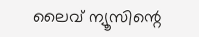ലൈവ് ന്യൂസിന്റെ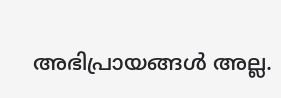അഭിപ്രായങ്ങൾ അല്ല.